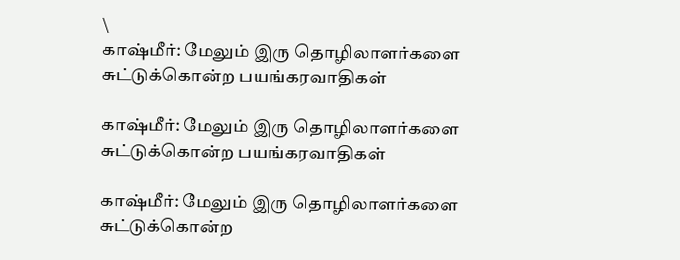\
காஷ்மீர்: மேலும் இரு தொழிலாளர்களை சுட்டுக்கொன்ற பயங்கரவாதிகள்

காஷ்மீர்: மேலும் இரு தொழிலாளர்களை சுட்டுக்கொன்ற பயங்கரவாதிகள்

காஷ்மீர்: மேலும் இரு தொழிலாளர்களை சுட்டுக்கொன்ற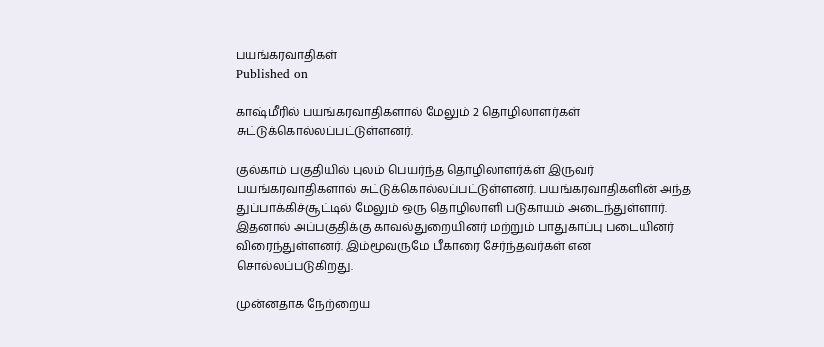பயங்கரவாதிகள்
Published on

காஷ்மீரில் பயங்கரவாதிகளால் மேலும் 2 தொழிலாளர்கள் சுட்டுக்கொல்லப்பட்டுள்ளனர்.

குல்காம் பகுதியில் புலம் பெயர்ந்த தொழிலாளர்க்ள் இருவர் பயங்கரவாதிகளால் சுட்டுக்கொல்லப்பட்டுள்ளனர். பயங்கரவாதிகளின் அந்த துப்பாக்கிச்சூட்டில் மேலும் ஒரு தொழிலாளி படுகாயம் அடைந்துள்ளார். இதனால் அப்பகுதிக்கு காவல்துறையினர் மற்றும் பாதுகாப்பு படையினர் விரைந்துள்ளனர். இம்மூவருமே பீகாரை சேர்ந்தவர்கள் என சொல்லப்படுகிறது.

முன்னதாக நேற்றைய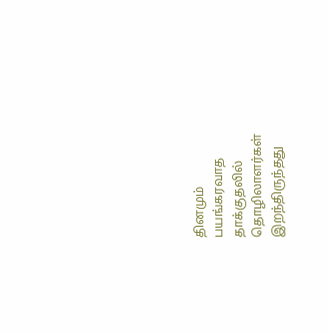தினமும் பயங்கரவாத தாக்குதலில் தொழிலாளர்கள் இறந்திருந்தது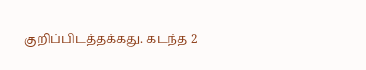குறிப்பிடத்தக்கது. கடந்த 2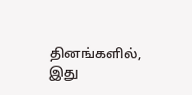தினங்களில், இது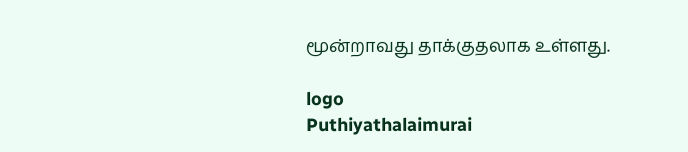மூன்றாவது தாக்குதலாக உள்ளது.

logo
Puthiyathalaimurai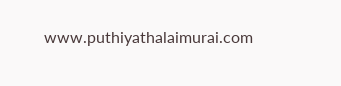www.puthiyathalaimurai.com